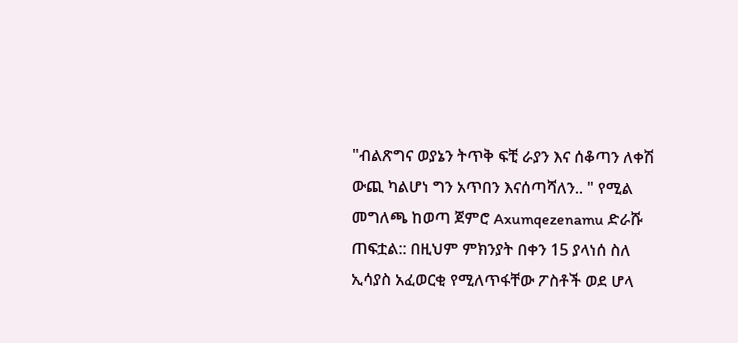"ብልጽግና ወያኔን ትጥቅ ፍቺ ራያን እና ሰቆጣን ለቀሽ ውጪ ካልሆነ ግን አጥበን እናሰጣሻለን.. " የሚል መግለጫ ከወጣ ጀምሮ Axumqezenamu ድራሹ ጠፍቷል:: በዚህም ምክንያት በቀን 15 ያላነሰ ስለ ኢሳያስ አፈወርቂ የሚለጥፋቸው ፖስቶች ወደ ሆላ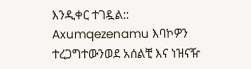እንዲቀር ተገዷል:: Axumqezenamu እባኮዎን ተረጋግተውንወደ አሰልቺ እና ነዝናዥ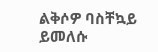ልቅሶዎ ባስቸኳይ ይመለሱ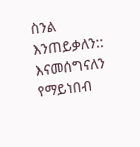ስንል እንጠይቃለን::
እናመሰግናለን
የማይነበብ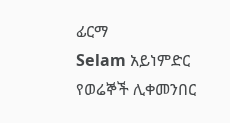ፊርማ
Selam አይነምድር
የወሬኞች ሊቀመንበር